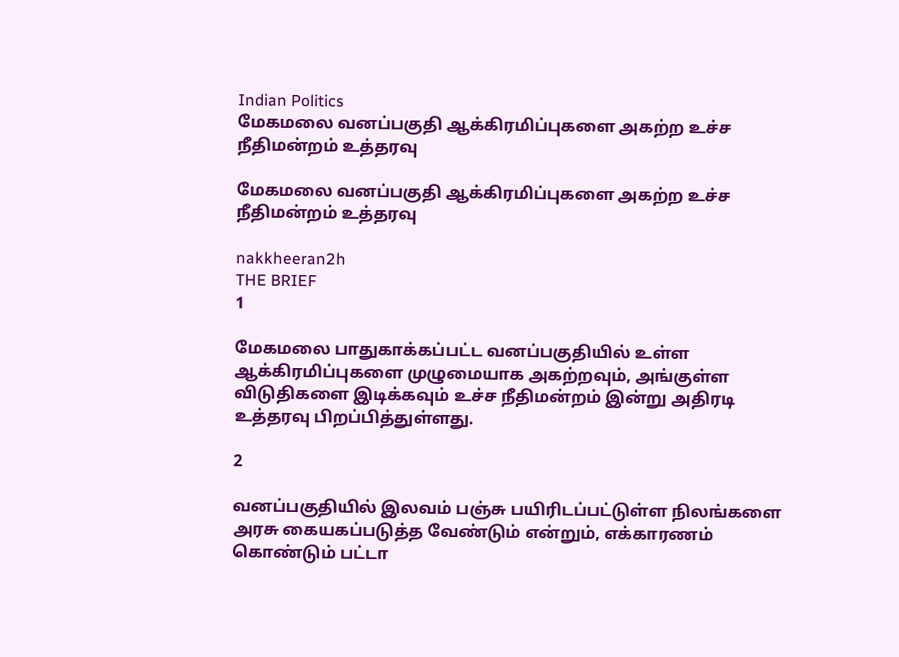Indian Politics
மேகமலை வனப்பகுதி ஆக்கிரமிப்புகளை அகற்ற உச்ச நீதிமன்றம் உத்தரவு

மேகமலை வனப்பகுதி ஆக்கிரமிப்புகளை அகற்ற உச்ச நீதிமன்றம் உத்தரவு

nakkheeran2h
THE BRIEF
1

மேகமலை பாதுகாக்கப்பட்ட வனப்பகுதியில் உள்ள ஆக்கிரமிப்புகளை முழுமையாக அகற்றவும், அங்குள்ள விடுதிகளை இடிக்கவும் உச்ச நீதிமன்றம் இன்று அதிரடி உத்தரவு பிறப்பித்துள்ளது.

2

வனப்பகுதியில் இலவம் பஞ்சு பயிரிடப்பட்டுள்ள நிலங்களை அரசு கையகப்படுத்த வேண்டும் என்றும், எக்காரணம் கொண்டும் பட்டா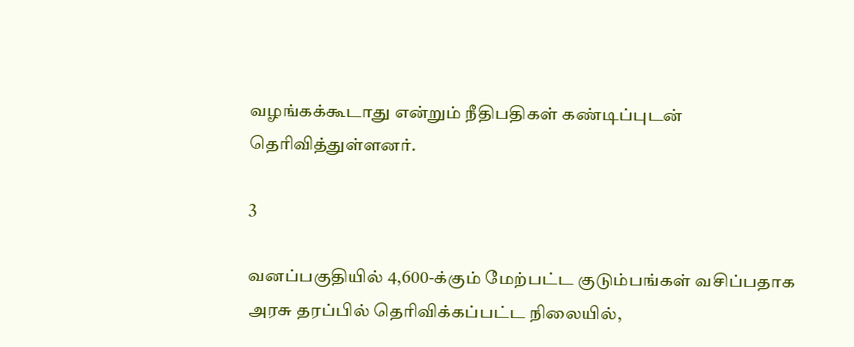வழங்கக்கூடாது என்றும் நீதிபதிகள் கண்டிப்புடன் தெரிவித்துள்ளனர்.

3

வனப்பகுதியில் 4,600-க்கும் மேற்பட்ட குடும்பங்கள் வசிப்பதாக அரசு தரப்பில் தெரிவிக்கப்பட்ட நிலையில்,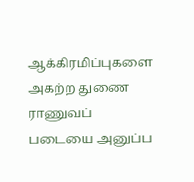ஆக்கிரமிப்புகளை அகற்ற துணை ராணுவப் படையை அனுப்ப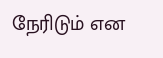நேரிடும் என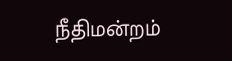நீதிமன்றம்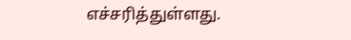எச்சரித்துள்ளது.